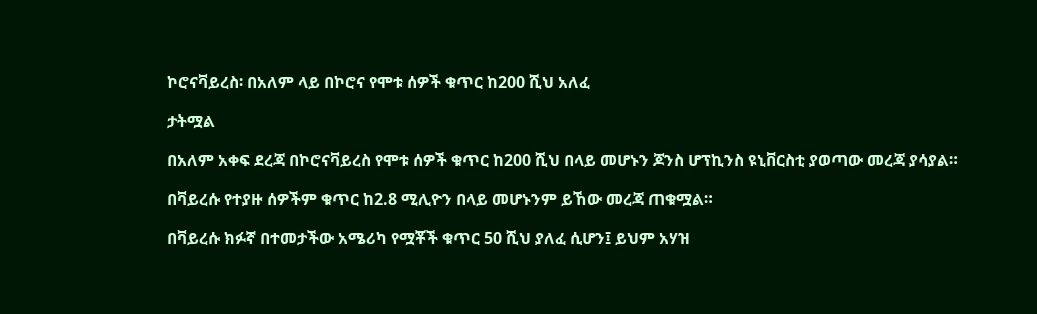ኮሮናቫይረስ፡ በአለም ላይ በኮሮና የሞቱ ሰዎች ቁጥር ከ200 ሺህ አለፈ

ታትሟል

በአለም አቀፍ ደረጃ በኮሮናቫይረስ የሞቱ ሰዎች ቁጥር ከ200 ሺህ በላይ መሆኑን ጆንስ ሆፕኪንስ ዩኒቨርስቲ ያወጣው መረጃ ያሳያል።

በቫይረሱ የተያዙ ሰዎችም ቁጥር ከ2.8 ሚሊዮን በላይ መሆኑንም ይኸው መረጃ ጠቁሟል።

በቫይረሱ ክፉኛ በተመታችው አሜሪካ የሟቾች ቁጥር 50 ሺህ ያለፈ ሲሆን፤ ይህም አሃዝ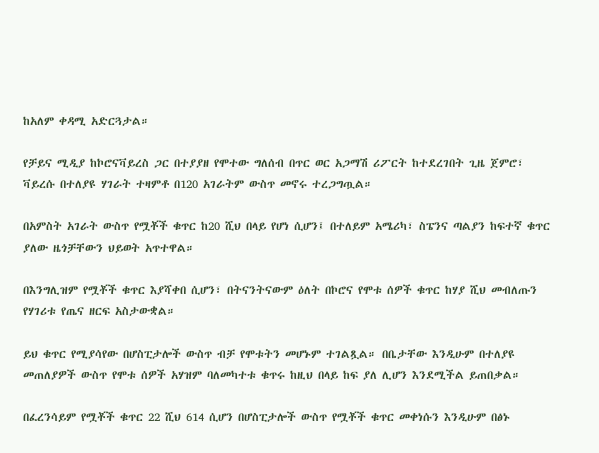ከአለም ቀዳሚ አድርጓታል።

የቻይና ሚዲያ ከኮሮናቫይረስ ጋር በተያያዘ የሞተው ግለሰብ በጥር ወር አጋማሽ ሪፖርት ከተደረገበት ጊዜ ጀምሮ፣ ቫይረሱ በተለያዩ ሃገራት ተዛምቶ በ120 አገራትም ውስጥ መኖሩ ተረጋግጧል።

በአምስት አገራት ውስጥ የሟቾች ቁጥር ከ20 ሺህ በላይ የሆነ ሲሆን፤ በተለይም አሜሪካ፣ ስፔንና ጣልያን ከፍተኛ ቁጥር ያለው ዜጎቻቸውን ህይወት አጥተዋል።

በእንግሊዝም የሟቾች ቁጥር እያሻቀበ ሲሆን፣ በትናንትናውም ዕለት በኮሮና የሞቱ ሰዎች ቁጥር ከሃያ ሺህ መብለጡን የሃገሪቱ የጤና ዘርፍ አስታውቋል።

ይህ ቁጥር የሚያሳየው በሆስፒታሎች ውስጥ ብቻ የሞቱትን መሆኑም ተገልጿል። በቤታቸው እንዲሁም በተለያዩ መጠለያዎች ውስጥ የሞቱ ሰዎች አሃዝም ባለመካተቱ ቁጥሩ ከዚህ በላይ ከፍ ያለ ሊሆን እንደሚችል ይጠበቃል።

በፈረንሳይም የሟቾች ቁጥር 22 ሺህ 614 ሲሆን በሆስፒታሎች ውስጥ የሟቾች ቁጥር መቀነሱን እንዲሁም በፅኑ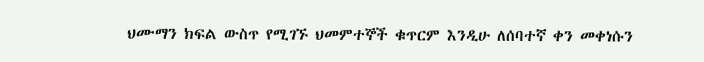ህሙማን ክፍል ውስጥ የሚገኙ ህመምተኞች ቁጥርም እንዲሁ ለሰባተኛ ቀን መቀነሱን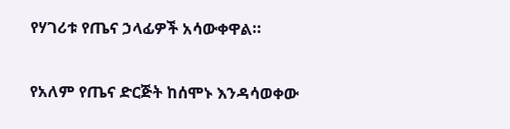የሃገሪቱ የጤና ኃላፊዎች አሳውቀዋል።

የአለም የጤና ድርጅት ከሰሞኑ እንዳሳወቀው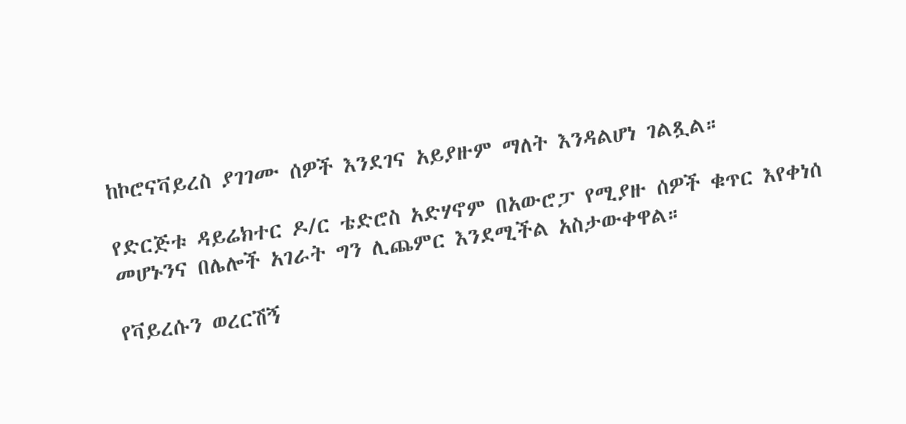ከኮሮናቫይረስ ያገገሙ ሰዎች እንደገና አይያዙም ማለት እንዳልሆነ ገልጿል።

የድርጅቱ ዳይሬክተር ዶ/ር ቴድሮስ አድሃኖም በአውሮፓ የሚያዙ ሰዎች ቁጥር እየቀነሰ መሆኑንና በሌሎች አገራት ግን ሊጨምር እንደሚችል አስታውቀዋል።

የቫይረሱን ወረርሽኝ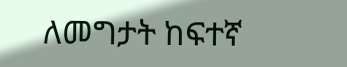ለመግታት ከፍተኛ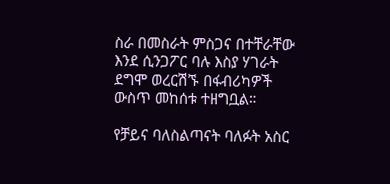ስራ በመስራት ምስጋና በተቸራቸው እንደ ሲንጋፖር ባሉ እስያ ሃገራት ደግሞ ወረርሽኙ በፋብሪካዎች ውስጥ መከሰቱ ተዘግቧል።

የቻይና ባለስልጣናት ባለፉት አስር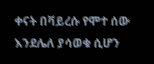ቀናት በቫይረሱ የሞተ ሰው እንደሌለ ያሳወቁ ሲሆን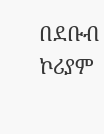በደቡብ ኮሪያም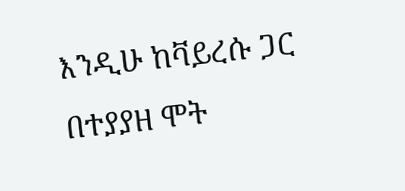እንዲሁ ከቫይረሱ ጋር በተያያዘ ሞት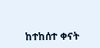ከተከሰተ ቀናት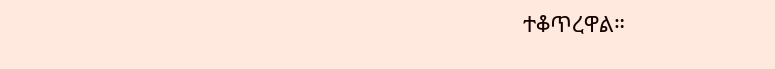ተቆጥረዋል።